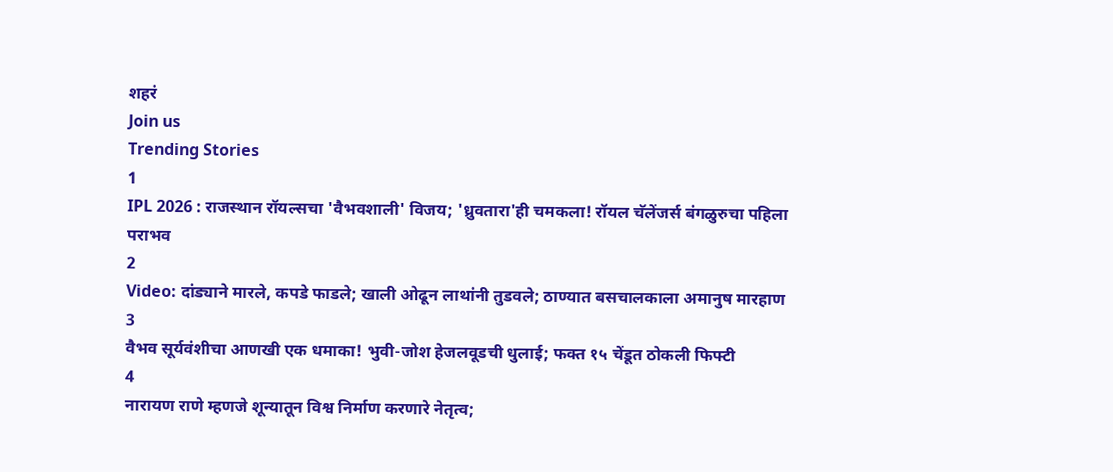शहरं
Join us
Trending Stories
1
IPL 2026 : राजस्थान रॉयल्सचा 'वैभवशाली' विजय; 'ध्रुवतारा'ही चमकला! रॉयल चॅलेंजर्स बंगळुरुचा पहिला पराभव
2
Video: दांड्याने मारले, कपडे फाडले; खाली ओढून लाथांनी तुडवले; ठाण्यात बसचालकाला अमानुष मारहाण
3
वैभव सूर्यवंशीचा आणखी एक धमाका! भुवी-जोश हेजलवूडची धुलाई; फक्त १५ चेंडूत ठोकली फिफ्टी
4
नारायण राणे म्हणजे शून्यातून विश्व निर्माण करणारे नेतृत्व;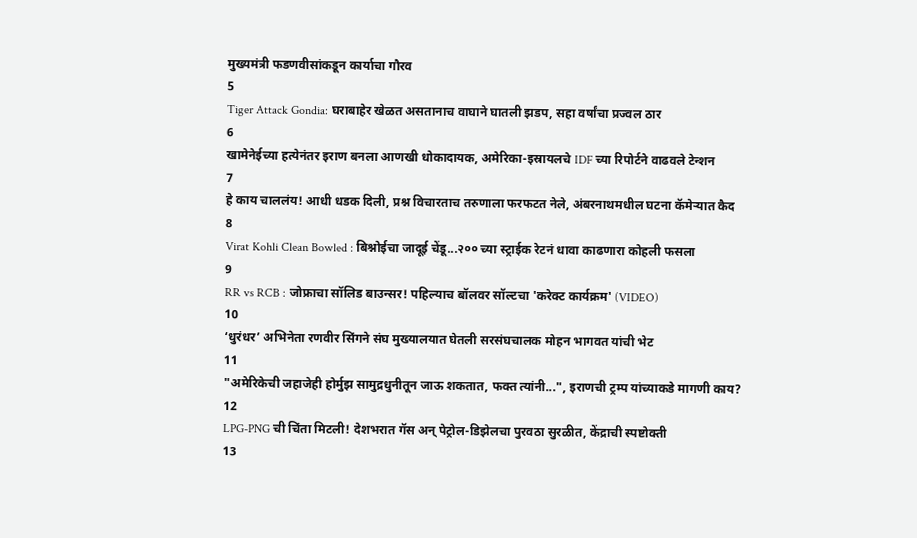मुख्यमंत्री फडणवीसांकडून कार्याचा गौरव
5
Tiger Attack Gondia: घराबाहेर खेळत असतानाच वाघाने घातली झडप, सहा वर्षांचा प्रज्वल ठार
6
खामेनेईच्या हत्येनंतर इराण बनला आणखी धोकादायक, अमेरिका-इस्रायलचे IDF च्या रिपोर्टने वाढवले टेन्शन
7
हे काय चाललंय! आधी धडक दिली, प्रश्न विचारताच तरुणाला फरफटत नेले, अंबरनाथमधील घटना कॅमेऱ्यात कैद
8
Virat Kohli Clean Bowled : बिश्नोईचा जादूई चेंडू...२०० च्या स्ट्राईक रेटनं धावा काढणारा कोहली फसला
9
RR vs RCB : जोफ्राचा सॉलिड बाउन्सर! पहिल्याच बॉलवर सॉल्टचा 'करेक्ट कार्यक्रम' (VIDEO)
10
‘धुरंधर’ अभिनेता रणवीर सिंगने संघ मुख्यालयात घेतली सरसंघचालक मोहन भागवत यांची भेट
11
"अमेरिकेची जहाजेही होर्मुझ सामुद्रधुनीतून जाऊ शकतात, फक्त त्यांनी...", इराणची ट्रम्प यांच्याकडे मागणी काय?
12
LPG-PNG ची चिंता मिटली! देशभरात गॅस अन् पेट्रोल-डिझेलचा पुरवठा सुरळीत, केंद्राची स्पष्टोक्ती
13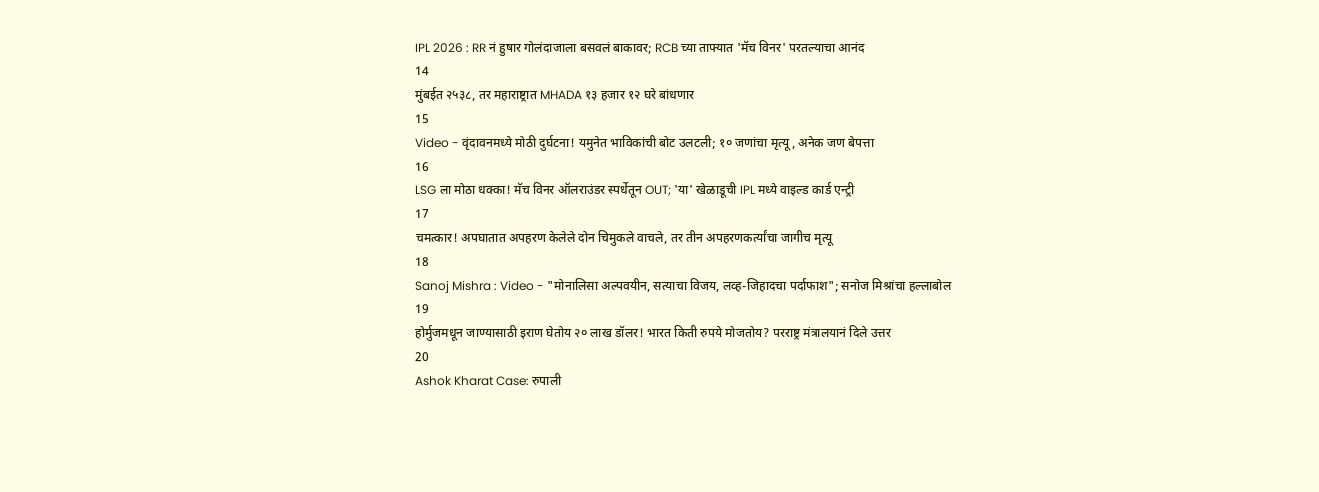IPL 2026 : RR नं हुषार गोलंदाजाला बसवलं बाकावर; RCB च्या ताफ्यात 'मॅच विनर' परतल्याचा आनंद
14
मुंबईत २५३८, तर महाराष्ट्रात MHADA १३ हजार १२ घरे बांधणार
15
Video - वृंदावनमध्ये मोठी दुर्घटना! यमुनेत भाविकांची बोट उलटली; १० जणांचा मृत्यू, अनेक जण बेपत्ता
16
LSG ला मोठा धक्का! मॅच विनर ऑलराउंडर स्पर्धेतून OUT; 'या' खेळाडूची IPL मध्ये वाइल्ड कार्ड एन्ट्री
17
चमत्कार! अपघातात अपहरण केलेले दोन चिमुकले वाचले, तर तीन अपहरणकर्त्यांचा जागीच मृत्यू
18
Sanoj Mishra : Video - "मोनालिसा अल्पवयीन, सत्याचा विजय, लव्ह-जिहादचा पर्दाफाश"; सनोज मिश्रांचा हल्लाबोल
19
होर्मुजमधून जाण्यासाठी इराण घेतोय २० लाख डॉलर! भारत किती रुपये मोजतोय? परराष्ट्र मंत्रालयानं दिले उत्तर
20
Ashok Kharat Case: रुपाली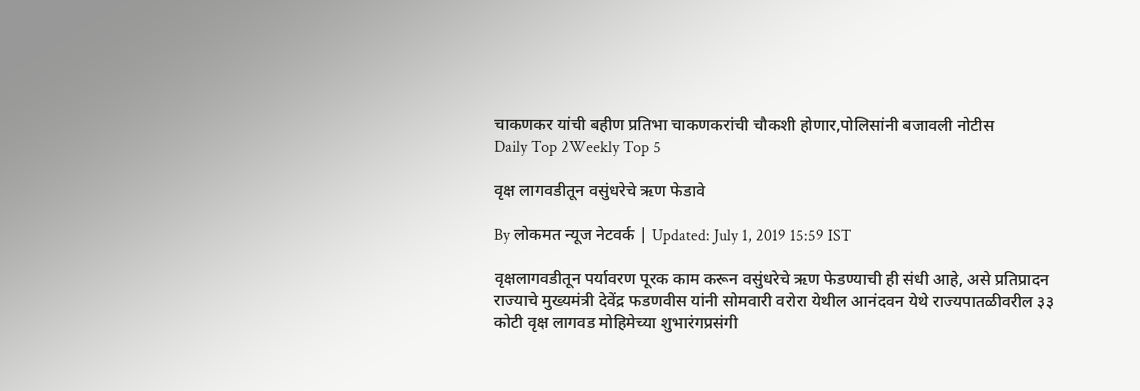चाकणकर यांची बहीण प्रतिभा चाकणकरांची चौकशी होणार,पोलिसांनी बजावली नोटीस
Daily Top 2Weekly Top 5

वृक्ष लागवडीतून वसुंधरेचे ऋण फेडावे

By लोकमत न्यूज नेटवर्क | Updated: July 1, 2019 15:59 IST

वृक्षलागवडीतून पर्यावरण पूरक काम करून वसुंधरेचे ऋण फेडण्याची ही संधी आहे, असे प्रतिप्रादन राज्याचे मुख्यमंत्री देवेंद्र फडणवीस यांनी सोमवारी वरोरा येथील आनंदवन येथे राज्यपातळीवरील ३३ कोटी वृक्ष लागवड मोहिमेच्या शुभारंगप्रसंगी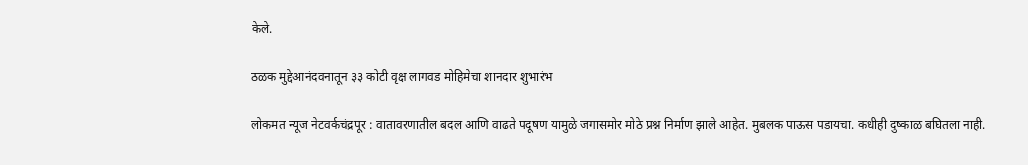केले.

ठळक मुद्देआनंदवनातून ३३ कोटी वृक्ष लागवड मोहिमेचा शानदार शुभारंभ

लोकमत न्यूज नेटवर्कचंद्रपूर : वातावरणातील बदल आणि वाढते पदूषण यामुळे जगासमोर मोठे प्रश्न निर्माण झाले आहेत. मुबलक पाऊस पडायचा. कधीही दुष्काळ बघितला नाही.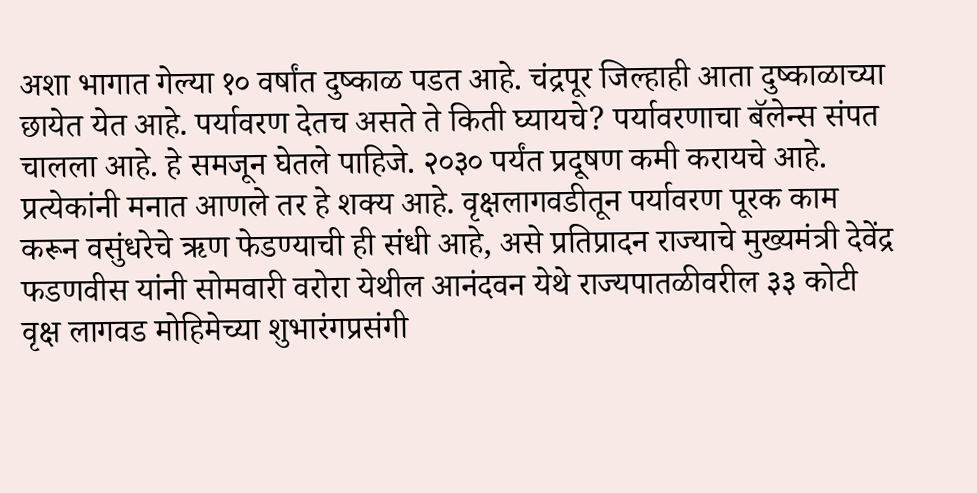अशा भागात गेल्या १० वर्षांत दुष्काळ पडत आहे. चंद्रपूर जिल्हाही आता दुष्काळाच्या छायेत येत आहे. पर्यावरण देतच असते ते किती घ्यायचे? पर्यावरणाचा बॅलेन्स संपत चालला आहे. हे समजून घेतले पाहिजे. २०३० पर्यंत प्रदूषण कमी करायचे आहे. प्रत्येकांनी मनात आणले तर हे शक्य आहे. वृक्षलागवडीतून पर्यावरण पूरक काम करून वसुंधरेचे ऋण फेडण्याची ही संधी आहे, असे प्रतिप्रादन राज्याचे मुख्यमंत्री देवेंद्र फडणवीस यांनी सोमवारी वरोरा येथील आनंदवन येथे राज्यपातळीवरील ३३ कोटी वृक्ष लागवड मोहिमेच्या शुभारंगप्रसंगी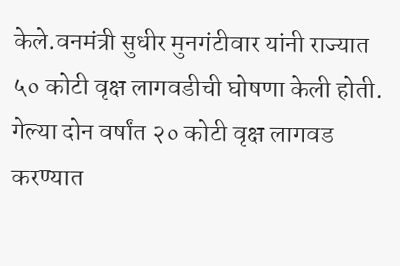केले.वनमंत्री सुधीर मुनगंटीवार यांनी राज्यात ५० कोटी वृक्ष लागवडीची घोषणा केली होती. गेल्या दोन वर्षांत २० कोटी वृक्ष लागवड करण्यात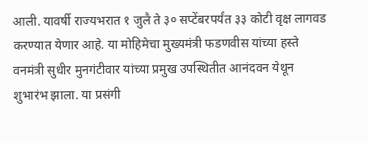आली. यावर्षी राज्यभरात १ जुलै ते ३० सप्टेंबरपर्यंत ३३ कोटी वृक्ष लागवड करण्यात येणार आहे. या मोहिमेचा मुख्यमंत्री फडणवीस यांच्या हस्ते वनमंत्री सुधीर मुनगंटीवार यांच्या प्रमुख उपस्थितीत आनंदवन येथून शुभारंभ झाला. या प्रसंगी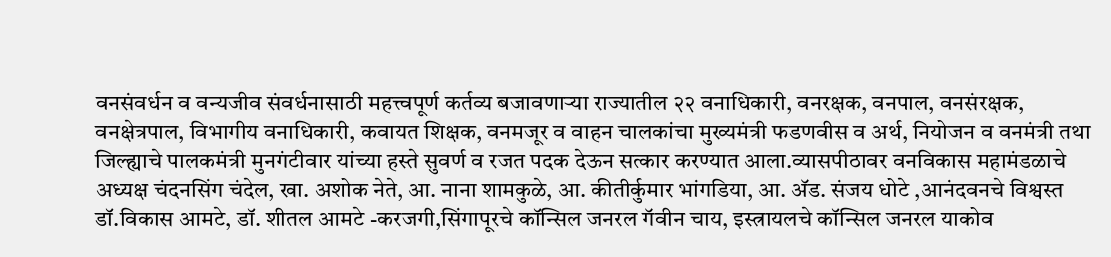वनसंवर्धन व वन्यजीव संवर्धनासाठी महत्त्वपूर्ण कर्तव्य बजावणाऱ्या राज्यातील २२ वनाधिकारी, वनरक्षक, वनपाल, वनसंरक्षक, वनक्षेत्रपाल, विभागीय वनाधिकारी, कवायत शिक्षक, वनमजूर व वाहन चालकांचा मुख्यमंत्री फडणवीस व अर्थ, नियोजन व वनमंत्री तथा जिल्ह्याचे पालकमंत्री मुनगंटीवार यांच्या हस्ते सुवर्ण व रजत पदक देऊन सत्कार करण्यात आला.व्यासपीठावर वनविकास महामंडळाचे अध्यक्ष चंदनसिंग चंदेल, खा. अशोक नेते, आ. नाना शामकुळे, आ. कीतीर्कुमार भांगडिया, आ. अ‍ॅड. संजय धोटे ,आनंदवनचे विश्वस्त डॉ.विकास आमटे, डॉ. शीतल आमटे -करजगी,सिंगापूरचे कॉन्सिल जनरल गॅवीन चाय, इस्त्रायलचे कॉन्सिल जनरल याकोव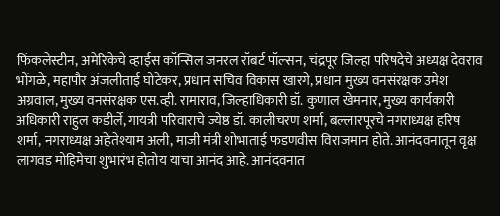फिंकलेस्टीन, अमेरिकेचे व्हाईस कॉन्सिल जनरल रॉबर्ट पॉल्सन, चंद्रपूर जिल्हा परिषदेचे अध्यक्ष देवराव भोंगळे, महापौर अंजलीताई घोटेकर, प्रधान सचिव विकास खारगे, प्रधान मुख्य वनसंरक्षक उमेश अग्रवाल, मुख्य वनसंरक्षक एस.व्ही. रामाराव, जिल्हाधिकारी डॉ. कुणाल खेमनार, मुख्य कार्यकारी अधिकारी राहुल कडीर्ले, गायत्री परिवाराचे ज्येष्ठ डॉ. कालीचरण शर्मा, बल्लारपूरचे नगराध्यक्ष हरिष शर्मा, नगराध्यक्ष अहेतेश्याम अली, माजी मंत्री शोभाताई फडणवीस विराजमान होते. आनंदवनातून वृक्ष लागवड मोहिमेचा शुभारंभ होतोय याचा आनंद आहे. आनंदवनात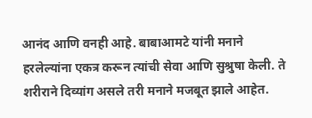आनंद आणि वनही आहे. बाबाआमटे यांनी मनाने हरलेल्यांना एकत्र करून त्यांची सेवा आणि सुश्रुषा केली. ते शरीराने दिव्यांग असले तरी मनाने मजबूत झाले आहेत.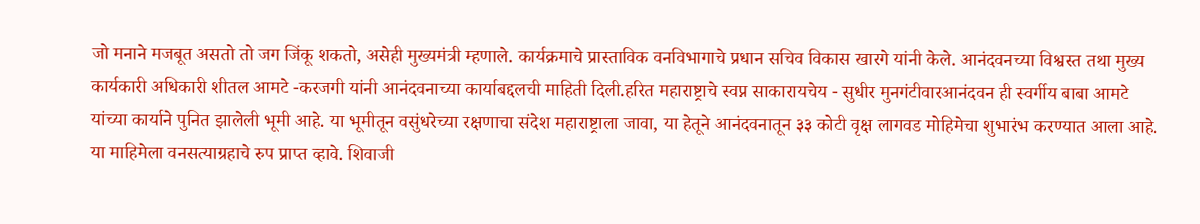जो मनाने मजबूत असतो तो जग जिंकू शकतो, असेही मुख्यमंत्री म्हणाले. कार्यक्रमाचे प्रास्ताविक वनविभागाचे प्रधान सचिव विकास खारगे यांनी केले. आनंदवनच्या विश्वस्त तथा मुख्य कार्यकारी अधिकारी शीतल आमटे -करजगी यांनी आनंदवनाच्या कार्याबद्दलची माहिती दिली.हरित महाराष्ट्राचे स्वप्न साकारायचेय - सुधीर मुनगंटीवारआनंदवन ही स्वर्गीय बाबा आमटे यांच्या कार्याने पुनित झालेली भूमी आहे. या भूमीतून वसुंधरेच्या रक्षणाचा संदेश महाराष्ट्राला जावा, या हेतूने आनंदवनातून ३३ कोटी वृक्ष लागवड मोहिमेचा शुभारंभ करण्यात आला आहे. या माहिमेला वनसत्याग्रहाचे रुप प्राप्त व्हावे. शिवाजी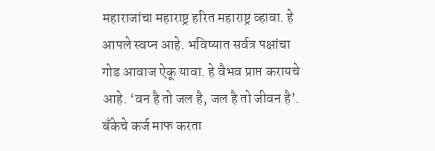महाराजांचा महाराष्ट्र हरित महाराष्ट्र व्हावा. हे आपले स्वप्न आहे. भविष्यात सर्वत्र पक्षांचा गोड आवाज ऐकू यावा. हे वैभव प्राप्त करायचे आहे. ‘वन है तो जल है, जल है तो जीवन है’. बँकेचे कर्ज माफ करता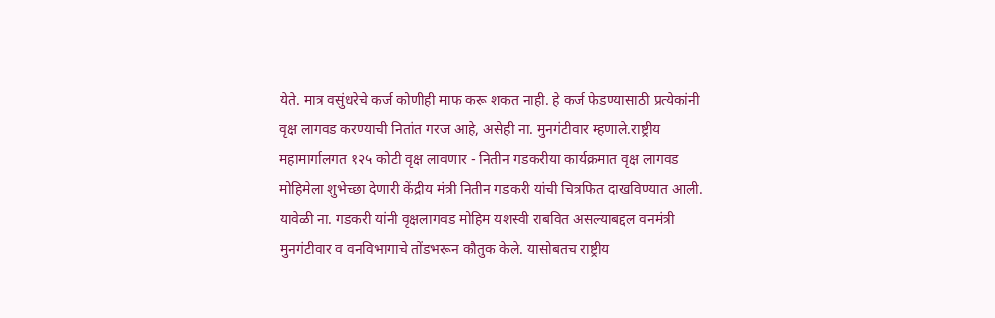येते. मात्र वसुंधरेचे कर्ज कोणीही माफ करू शकत नाही. हे कर्ज फेडण्यासाठी प्रत्येकांनी वृक्ष लागवड करण्याची नितांत गरज आहे, असेही ना. मुनगंटीवार म्हणाले.राष्ट्रीय महामार्गालगत १२५ कोटी वृक्ष लावणार - नितीन गडकरीया कार्यक्रमात वृक्ष लागवड मोहिमेला शुभेच्छा देणारी केंद्रीय मंत्री नितीन गडकरी यांची चित्रफित दाखविण्यात आली. यावेळी ना. गडकरी यांनी वृक्षलागवड मोहिम यशस्वी राबवित असल्याबद्दल वनमंत्री मुनगंटीवार व वनविभागाचे तोंडभरून कौतुक केले. यासोबतच राष्ट्रीय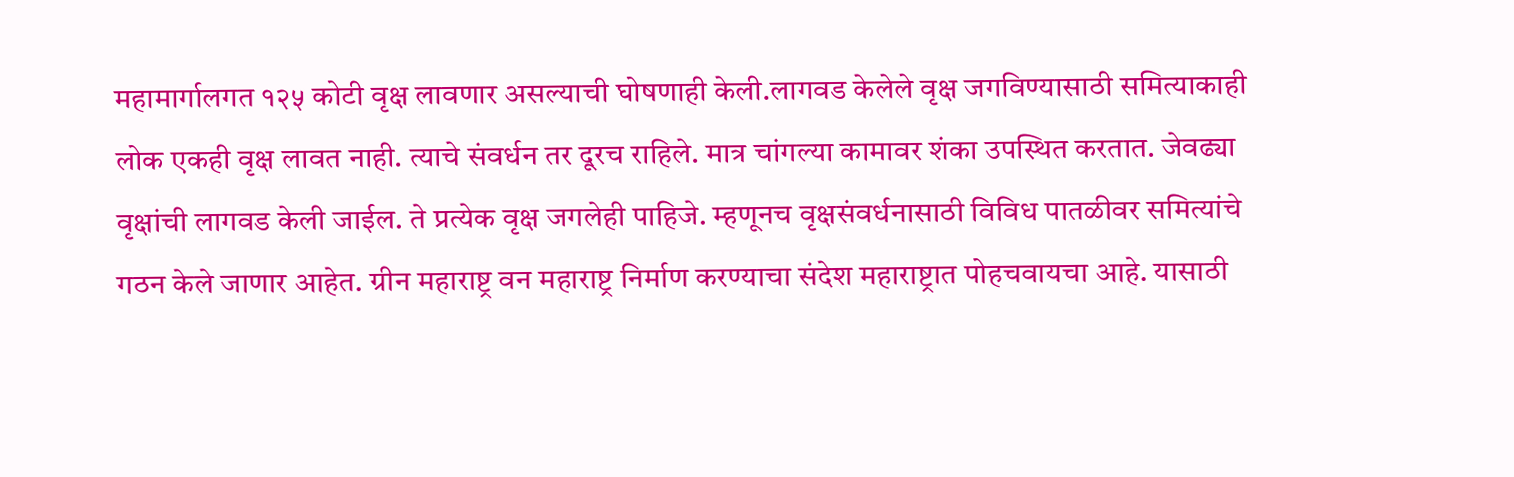महामार्गालगत १२५ कोटी वृक्ष लावणार असल्याची घोषणाही केली.लागवड केलेले वृक्ष जगविण्यासाठी समित्याकाही लोक एकही वृक्ष लावत नाही. त्याचे संवर्धन तर दूरच राहिले. मात्र चांगल्या कामावर शंका उपस्थित करतात. जेवढ्या वृक्षांची लागवड केली जाईल. ते प्रत्येक वृक्ष जगलेही पाहिजे. म्हणूनच वृक्षसंवर्धनासाठी विविध पातळीवर समित्यांचे गठन केले जाणार आहेत. ग्रीन महाराष्ट्र वन महाराष्ट्र निर्माण करण्याचा संदेश महाराष्ट्रात पोहचवायचा आहे. यासाठी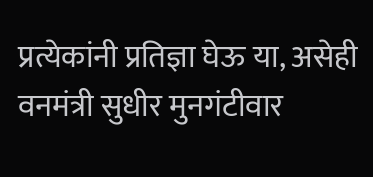प्रत्येकांनी प्रतिज्ञा घेऊ या, असेही वनमंत्री सुधीर मुनगंटीवार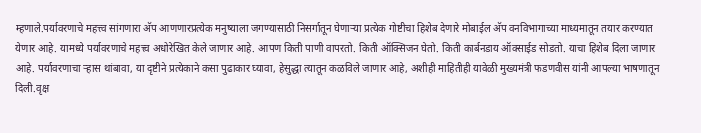म्हणाले.पर्यावरणाचे महत्त्व सांगणारा अ‍ॅप आणणारप्रत्येक मनुष्याला जगण्यासाठी निसर्गातून घेणाऱ्या प्रत्येक गोष्टीचा हिशेब देणारे मोबाईल अ‍ॅप वनविभागाच्या माध्यमातून तयार करण्यात येणार आहे. यामध्ये पर्यावरणाचे महत्त्व अधोरेखित केले जाणार आहे. आपण किती पाणी वापरतो. किती ऑक्सिजन घेतो. किती कार्बनडाय ऑक्साईड सोडतो. याचा हिशेब दिला जाणार आहे. पर्यावरणाचा ऱ्हास थांबावा, या दृष्टीने प्रत्येकाने कसा पुढाकार घ्यावा, हेसुद्धा त्यातून कळविले जाणार आहे, अशीही माहितीही यावेळी मुख्यमंत्री फडणवीस यांनी आपल्या भाषणातून दिली.वृक्ष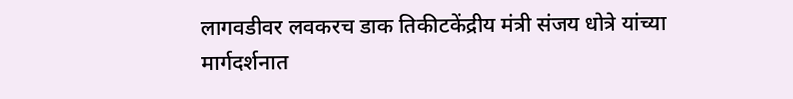लागवडीवर लवकरच डाक तिकीटकेंद्रीय मंत्री संजय धोत्रे यांच्या मार्गदर्शनात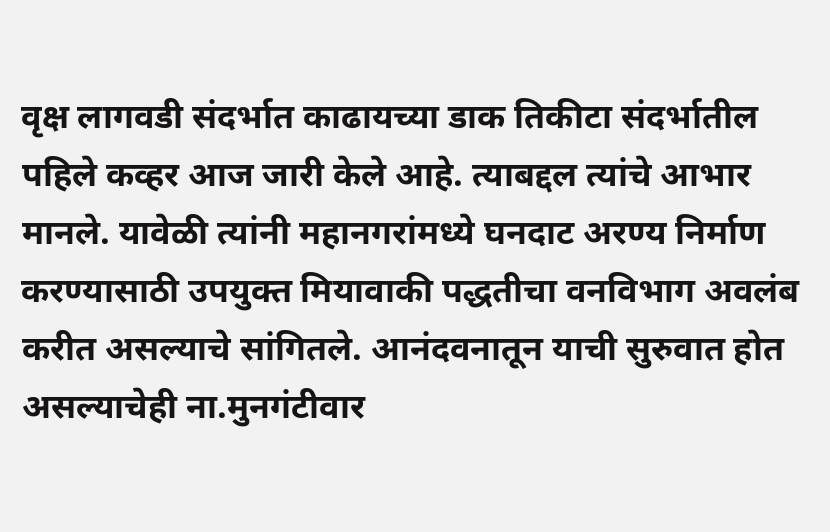वृक्ष लागवडी संदर्भात काढायच्या डाक तिकीटा संदर्भातील पहिले कव्हर आज जारी केले आहे. त्याबद्दल त्यांचे आभार मानले. यावेळी त्यांनी महानगरांमध्ये घनदाट अरण्य निर्माण करण्यासाठी उपयुक्त मियावाकी पद्धतीचा वनविभाग अवलंब करीत असल्याचे सांगितले. आनंदवनातून याची सुरुवात होत असल्याचेही ना.मुनगंटीवार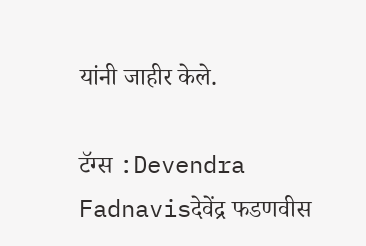यांनी जाहीर केले.

टॅग्स :Devendra Fadnavisदेवेंद्र फडणवीस